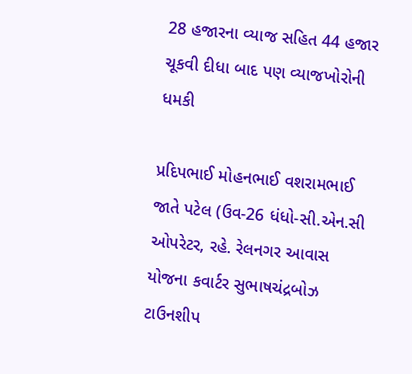28 હજારના વ્યાજ સહિત 44 હજાર ચૂકવી દીધા બાદ પણ વ્યાજખોરોની ધમકી

પ્રદિપભાઈ મોહનભાઈ વશરામભાઈ જાતે પટેલ (ઉવ-26 ધંધો-સી.એન.સી ઓપરેટર, રહે. રેલનગર આવાસ યોજના કવાર્ટર સુભાષચંદ્રબોઝ ટાઉનશીપ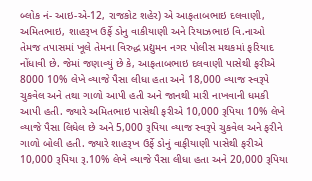બ્લોક નં- આઇ-એ-12, રાજકોટ શહેર) એ આફતાબભાઇ દલવાણી, અમિતભાઇ, શાહરૂખ ઉર્ફે ડોનુ વાકીયાણી અને રિયાઝભાઇ વિ.નાઓ તેમજ તપાસમાં ખૂલે તેમના વિરુદ્ધ પ્રદ્યુમન નગર પોલીસ મથકમાં ફરિયાદ નોંધાવી છે. જેમાં જણાવ્યું છે કે, આફતાબભાઇ દલવાણી પાસેથી ફરીએ 8000 10% લેખે વ્યાજે પૈસા લીધા હતા અને 18,000 વ્યાજ સ્વરૂપે ચુકવેલ અને તથા ગાળો આપી હતી અને જાનથી મારી નાખવાની ધમકી આપી હતી. જ્યારે અમિતભાઇ પાસેથી ફરીએ 10,000 રૂપિયા 10% લેખે વ્યાજે પૈસા લિધેલ છે અને 5,000 રૂપિયા વ્યાજ સ્વરૂપે ચુકવેલ અને ફરીને ગાળો બોલી હતી. જ્યારે શાહરૂખ ઉર્ફે ડોનું વાફીયાણી પાસેથી ફરીએ 10,000 રૂપિયા રૂ.10% લેખે વ્યાજે પૈસા લીધા હતા અને 20,000 રૂપિયા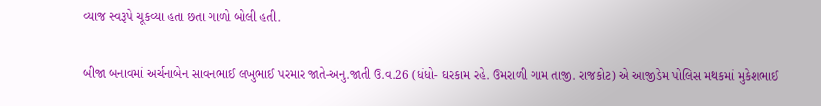વ્યાજ સ્વરૂપે ચૂકવ્યા હતા છતા ગાળો બોલી હતી.

બીજા બનાવમાં અર્ચનાબેન સાવનભાઈ લખુભાઈ પરમાર જાતે-અનુ.જાતી ઉ.વ.26 (ધંધો- ઘરકામ રહે. ઉમરાળી ગામ તાજી. રાજકોટ) એ આજીડેમ પોલિસ મથકમાં મુકેશભાઈ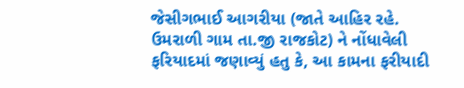જેસીગભાઈ આગરીયા (જાતે આહિર રહે. ઉમરાળી ગામ તા.જી રાજકોટ) ને નોંધાવેલી ફરિયાદમાં જણાવ્યું હતુ કે, આ કામના ફરીયાદી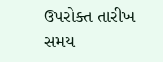ઉપરોક્ત તારીખ સમય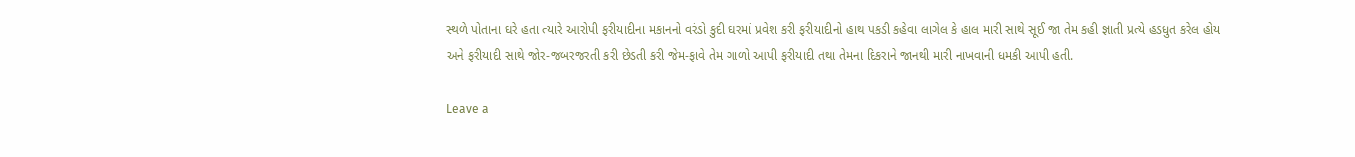સ્થળે પોતાના ઘરે હતા ત્યારે આરોપી ફરીયાદીના મકાનનો વરંડો કુદી ઘરમાં પ્રવેશ કરી ફરીયાદીનો હાથ પકડી કહેવા લાગેલ કે હાલ મારી સાથે સૂઈ જા તેમ કહી જ્ઞાતી પ્રત્યે હડધુત કરેલ હોય અને ફરીયાદી સાથે જોર-જબરજરતી કરી છેડતી કરી જેમ-ફાવે તેમ ગાળો આપી ફરીયાદી તથા તેમના દિકરાને જાનથી મારી નાખવાની ધમકી આપી હતી.

Leave a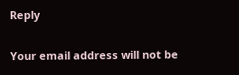Reply

Your email address will not be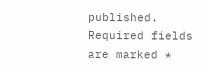published. Required fields are marked *